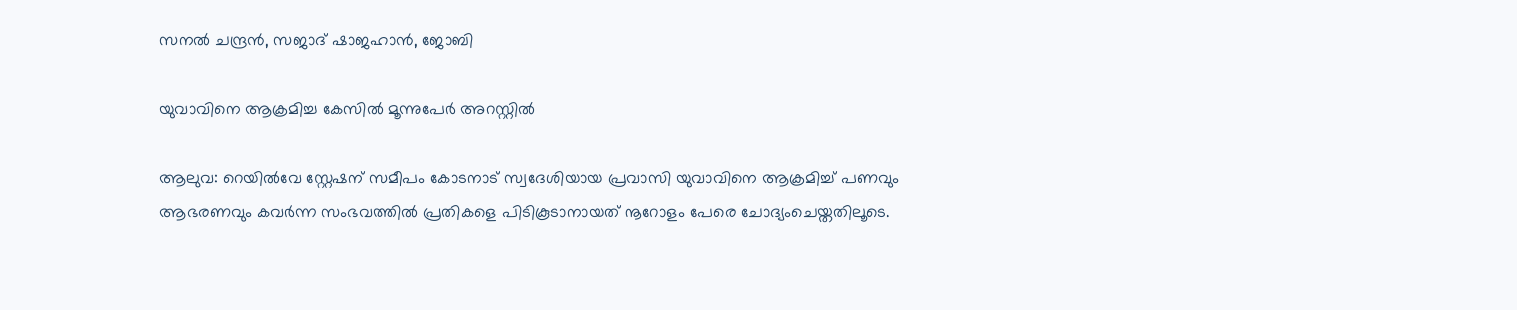സനൽ ചന്ദ്രൻ, സജാദ് ഷാജഹാൻ, ജോബി

യുവാവിനെ ആക്രമിച്ച കേസിൽ മൂന്നുപേർ അറസ്റ്റിൽ

ആലുവ: റെയിൽവേ സ്റ്റേഷന് സമീപം കോടനാട് സ്വദേശിയായ പ്രവാസി യുവാവിനെ ആക്രമിച്ച് പണവും ആഭരണവും കവർന്ന സംഭവത്തിൽ പ്രതികളെ പിടികൂടാനായത് നൂറോളം പേരെ ചോദ്യംചെയ്തതിലൂടെ.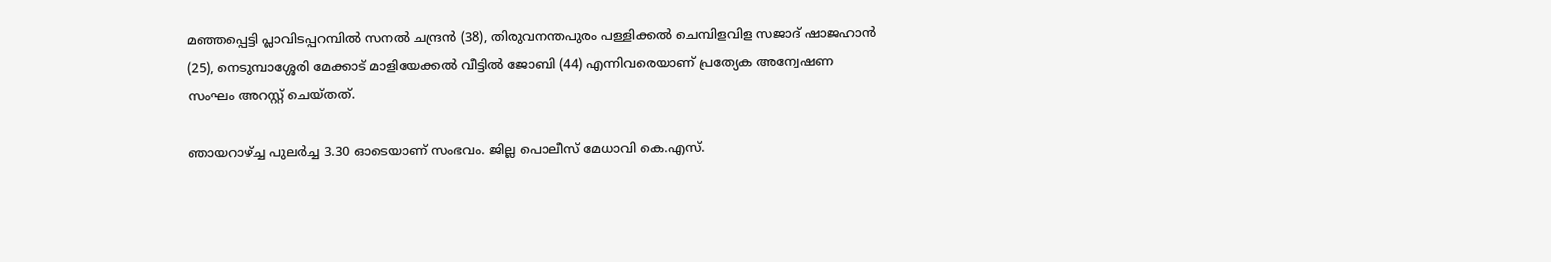മഞ്ഞപ്പെട്ടി പ്ലാവിടപ്പറമ്പിൽ സനൽ ചന്ദ്രൻ (38), തിരുവനന്തപുരം പള്ളിക്കൽ ചെമ്പിളവിള സജാദ് ഷാജഹാൻ (25), നെടുമ്പാശ്ശേരി മേക്കാട് മാളിയേക്കൽ വീട്ടിൽ ജോബി (44) എന്നിവരെയാണ് പ്രത്യേക അന്വേഷണ സംഘം അറസ്റ്റ് ചെയ്തത്.

ഞായറാഴ്ച്ച പുലർച്ച 3.30 ഓടെയാണ് സംഭവം. ജില്ല പൊലീസ് മേധാവി കെ.എസ്.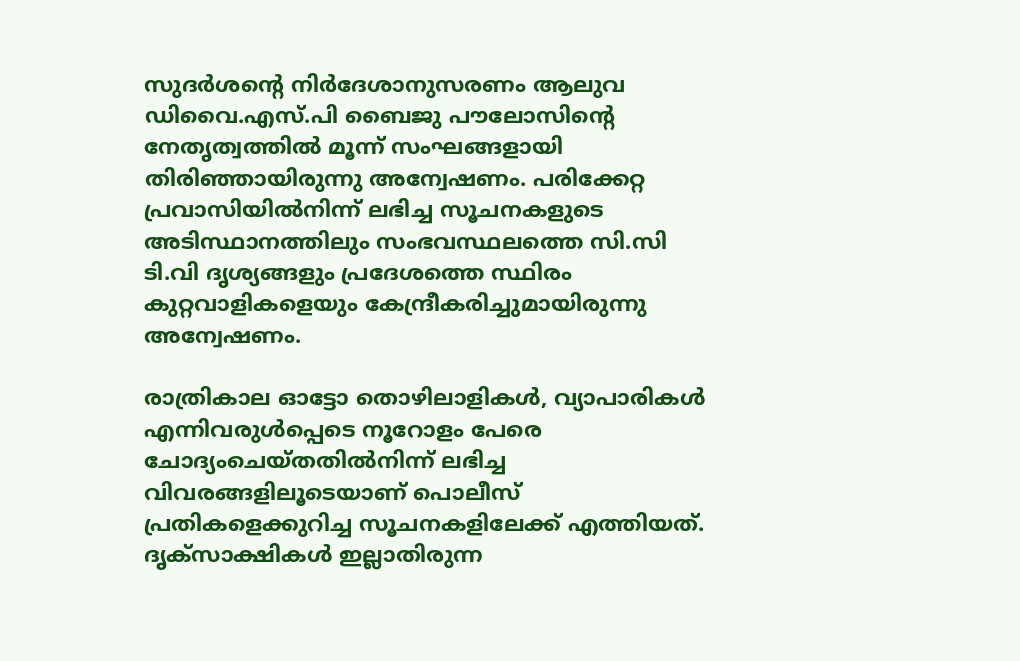സുദർശന്റെ നിർദേശാനുസരണം ആലുവ ഡിവൈ.എസ്.പി ബൈജു പൗലോസിന്റെ നേതൃത്വത്തിൽ മൂന്ന് സംഘങ്ങളായി തിരിഞ്ഞായിരുന്നു അന്വേഷണം. പരിക്കേറ്റ പ്രവാസിയിൽനിന്ന് ലഭിച്ച സൂചനകളുടെ അടിസ്ഥാനത്തിലും സംഭവസ്ഥലത്തെ സി.സി ടി.വി ദൃശ്യങ്ങളും പ്രദേശത്തെ സ്ഥിരം കുറ്റവാളികളെയും കേന്ദ്രീകരിച്ചുമായിരുന്നു അന്വേഷണം.

രാത്രികാല ഓട്ടോ തൊഴിലാളികൾ, വ്യാപാരികൾ എന്നിവരുൾപ്പെടെ നൂറോളം പേരെ ചോദ്യംചെയ്തതിൽനിന്ന് ലഭിച്ച വിവരങ്ങളിലൂടെയാണ് പൊലീസ് പ്രതികളെക്കുറിച്ച സൂചനകളിലേക്ക് എത്തിയത്. ദൃക്‌സാക്ഷികൾ ഇല്ലാതിരുന്ന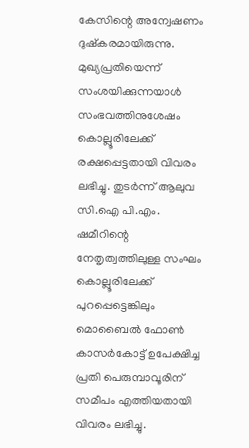കേസിന്റെ അന്വേഷണം ദുഷ്കരമായിരുന്നു. മുഖ്യപ്രതിയെന്ന് സംശയിക്കുന്നയാൾ സംഭവത്തിനുശേഷം കൊല്ലൂരിലേക്ക് രക്ഷപ്പെട്ടതായി വിവരം ലഭിച്ചു. തുടർന്ന് ആലുവ സി.ഐ പി.എം. ഷമീറിന്റെ നേതൃത്വത്തിലുള്ള സംഘം കൊല്ലൂരിലേക്ക് പുറപ്പെട്ടെങ്കിലും മൊബൈൽ ഫോൺ കാസർകോട്ട് ഉപേക്ഷിച്ച പ്രതി പെരുമ്പാവൂരിന് സമീപം എത്തിയതായി വിവരം ലഭിച്ചു.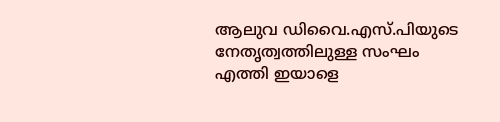ആലുവ ഡിവൈ.എസ്.പിയുടെ നേതൃത്വത്തിലുള്ള സംഘം എത്തി ഇയാളെ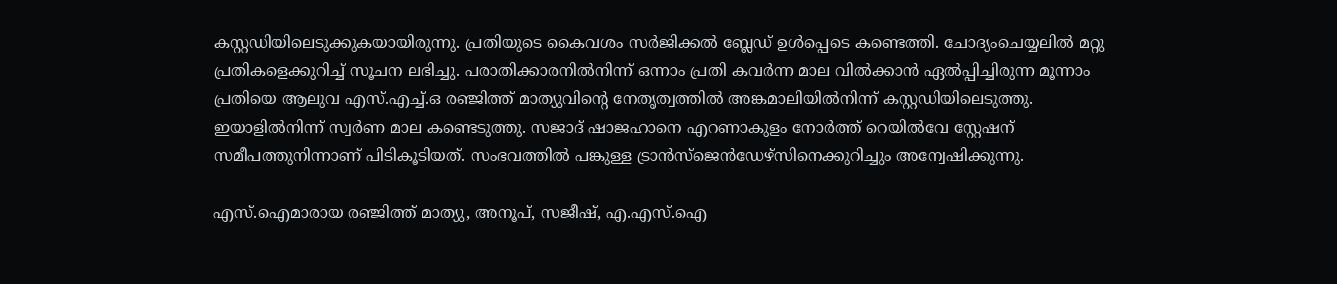കസ്റ്റഡിയിലെടുക്കുകയായിരുന്നു. പ്രതിയുടെ കൈവശം സർജിക്കൽ ബ്ലേഡ് ഉൾപ്പെടെ കണ്ടെത്തി. ചോദ്യംചെയ്യലിൽ മറ്റു പ്രതികളെക്കുറിച്ച് സൂചന ലഭിച്ചു. പരാതിക്കാരനിൽനിന്ന് ഒന്നാം പ്രതി കവർന്ന മാല വിൽക്കാൻ ഏൽപ്പിച്ചിരുന്ന മൂന്നാം പ്രതിയെ ആലുവ എസ്.എച്ച്.ഒ രഞ്ജിത്ത് മാത്യുവിന്റെ നേതൃത്വത്തിൽ അങ്കമാലിയിൽനിന്ന് കസ്റ്റഡിയിലെടുത്തു. ഇയാളിൽനിന്ന് സ്വർണ മാല കണ്ടെടുത്തു. സജാദ് ഷാജഹാനെ എറണാകുളം നോർത്ത് റെയിൽവേ സ്റ്റേഷന് സമീപത്തുനിന്നാണ് പിടികൂടിയത്. സംഭവത്തിൽ പങ്കുള്ള ട്രാൻസ്ജെൻഡേഴ്സിനെക്കുറിച്ചും അന്വേഷിക്കുന്നു.

എസ്.ഐമാരായ രഞ്ജിത്ത് മാത്യു, അനൂപ്, സജീഷ്, എ.എസ്.ഐ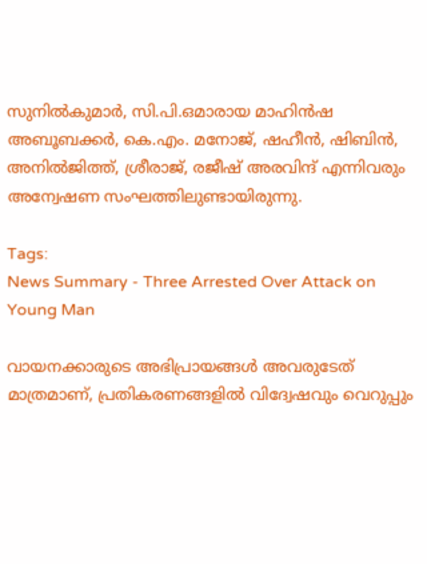സുനിൽകുമാർ, സി.പി.ഒമാരായ മാഹിൻഷ അബൂബക്കർ, കെ.എം. മനോജ്‌, ഷഹീൻ, ഷിബിൻ, അനിൽജിത്ത്, ശ്രീരാജ്, രജീഷ് അരവിന്ദ് എന്നിവരും അന്വേഷണ സംഘത്തിലുണ്ടായിരുന്നു.

Tags:
News Summary - Three Arrested Over Attack on Young Man

വായനക്കാരുടെ അഭിപ്രായങ്ങള്‍ അവരുടേത് മാത്രമാണ്, പ്രതികരണങ്ങളിൽ വിദ്വേഷവും വെറുപ്പും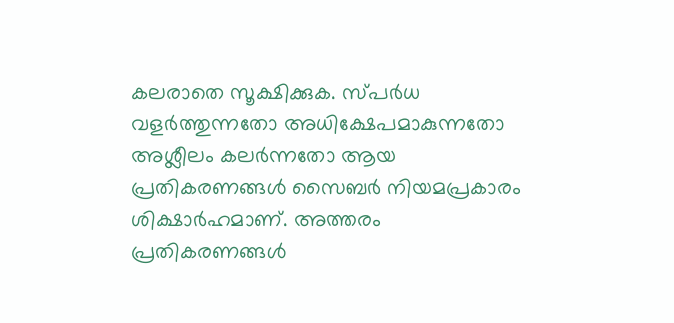കലരാതെ സൂക്ഷിക്കുക. സ്പർധ വളർത്തുന്നതോ അധിക്ഷേപമാകുന്നതോ അശ്ലീലം കലർന്നതോ ആയ പ്രതികരണങ്ങൾ സൈബർ നിയമപ്രകാരം ശിക്ഷാർഹമാണ്. അത്തരം പ്രതികരണങ്ങൾ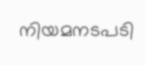നിയമനടപടി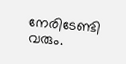നേരിടേണ്ടി വരും.